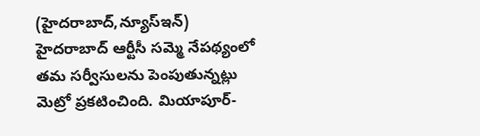(హైదరాబాద్,న్యూస్ఇన్) హైదరాబాద్ ఆర్టీసీ సమ్మె నేపథ్యంలో తమ సర్వీసులను పెంపుతున్నట్లు మెట్రో ప్రకటించింది. మియాపూర్-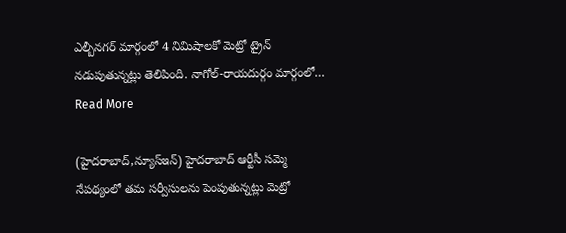ఎల్బీనగర్ మార్గంలో 4 నిమిషాలకో మెట్రో ట్రైన్ నడుపుతున్నట్లు తెలిపింది. నాగోల్-రాయదుర్గం మార్గంలో…
Read More

(హైదరాబాద్,న్యూస్ఇన్) హైదరాబాద్ ఆర్టీసీ సమ్మె నేపథ్యంలో తమ సర్వీసులను పెంపుతున్నట్లు మెట్రో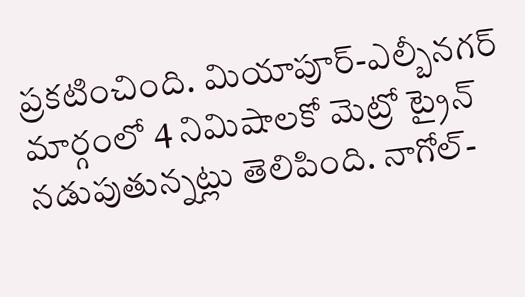ప్రకటించింది. మియాపూర్-ఎల్బీనగర్ మార్గంలో 4 నిమిషాలకో మెట్రో ట్రైన్ నడుపుతున్నట్లు తెలిపింది. నాగోల్-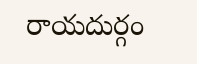రాయదుర్గం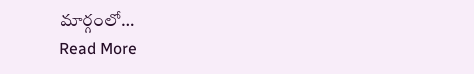మార్గంలో…
Read More